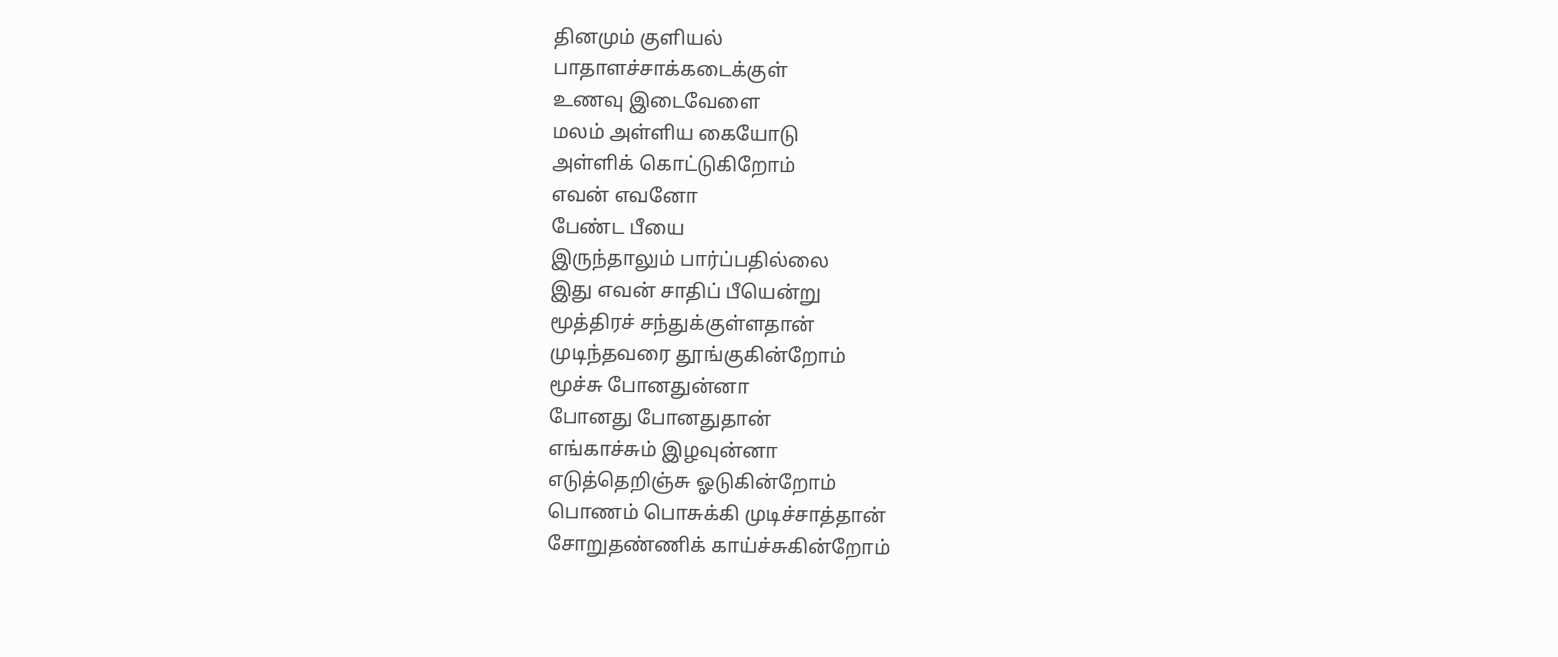தினமும் குளியல்
பாதாளச்சாக்கடைக்குள்
உணவு இடைவேளை
மலம் அள்ளிய கையோடு
அள்ளிக் கொட்டுகிறோம்
எவன் எவனோ
பேண்ட பீயை
இருந்தாலும் பார்ப்பதில்லை
இது எவன் சாதிப் பீயென்று
மூத்திரச் சந்துக்குள்ளதான்
முடிந்தவரை தூங்குகின்றோம்
மூச்சு போனதுன்னா
போனது போனதுதான்
எங்காச்சும் இழவுன்னா
எடுத்தெறிஞ்சு ஓடுகின்றோம்
பொணம் பொசுக்கி முடிச்சாத்தான்
சோறுதண்ணிக் காய்ச்சுகின்றோம்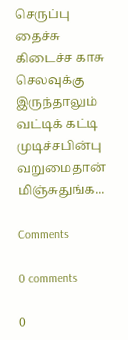செருப்பு தைச்சு கிடைச்ச காசு
செலவுக்கு இருந்தாலும்
வட்டிக் கட்டி முடிச்சபின்பு
வறுமைதான் மிஞ்சுதுங்க...

Comments

0 comments

0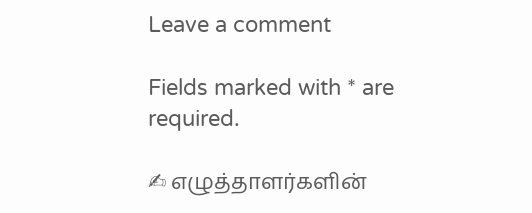Leave a comment

Fields marked with * are required.

✍ எழுத்தாளர்களின்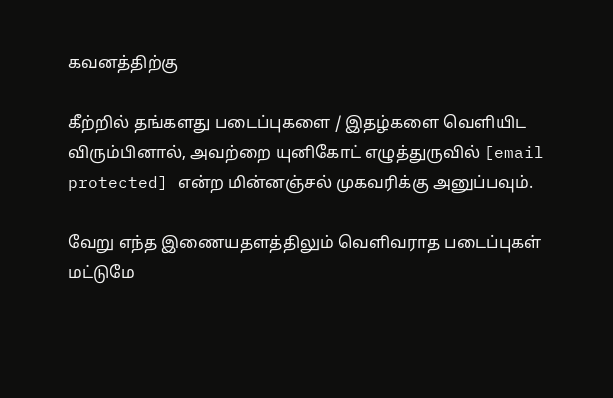கவனத்திற்கு

கீற்றில் தங்களது படைப்புகளை / இதழ்களை வெளியிட விரும்பினால், அவற்றை யுனிகோட் எழுத்துருவில் [email protected] என்ற மின்னஞ்சல் முகவரிக்கு அனுப்பவும்.

வேறு எந்த இணையதளத்திலும் வெளிவராத படைப்புகள் மட்டுமே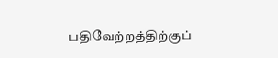பதிவேற்றத்திற்குப்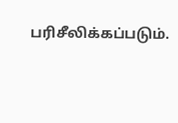பரிசீலிக்கப்படும்.